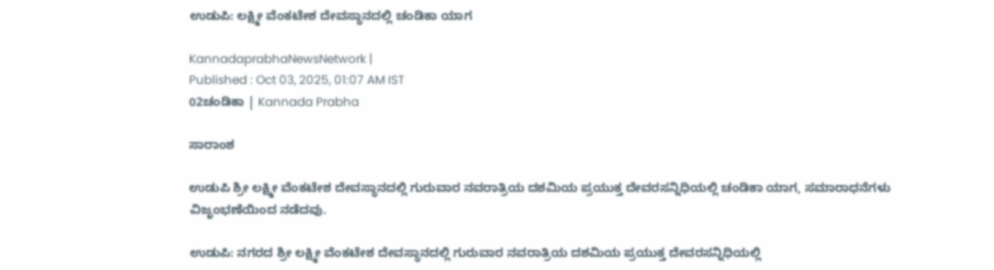ಉಡುಪಿ: ಲಕ್ಷ್ಮೀ ವೆಂಕಟೇಶ ದೇವಸ್ಥಾನದಲ್ಲಿ ಚಂಡಿಕಾ ಯಾಗ

KannadaprabhaNewsNetwork |
Published : Oct 03, 2025, 01:07 AM IST
02ಚಂಡಿಕಾ | Kannada Prabha

ಸಾರಾಂಶ

ಉಡುಪಿ ಶ್ರೀ ಲಕ್ಷ್ಮೀ ವೆಂಕಟೇಶ ದೇವಸ್ಥಾನದಲ್ಲಿ ಗುರುವಾರ ನವರಾತ್ರಿಯ ದಶಮಿಯ ಪ್ರಯುಕ್ತ ದೇವರಸನ್ನಿಧಿಯಲ್ಲಿ ಚಂಡಿಕಾ ಯಾಗ, ಸಮಾರಾಧನೆಗಳು ವಿಜೃಂಭಣೆಯಿಂದ ನಡೆದವು.

ಉಡುಪಿ: ನಗರದ ಶ್ರೀ ಲಕ್ಷ್ಮೀ ವೆಂಕಟೇಶ ದೇವಸ್ಥಾನದಲ್ಲಿ ಗುರುವಾರ ನವರಾತ್ರಿಯ ದಶಮಿಯ ಪ್ರಯುಕ್ತ ದೇವರಸನ್ನಿಧಿಯಲ್ಲಿ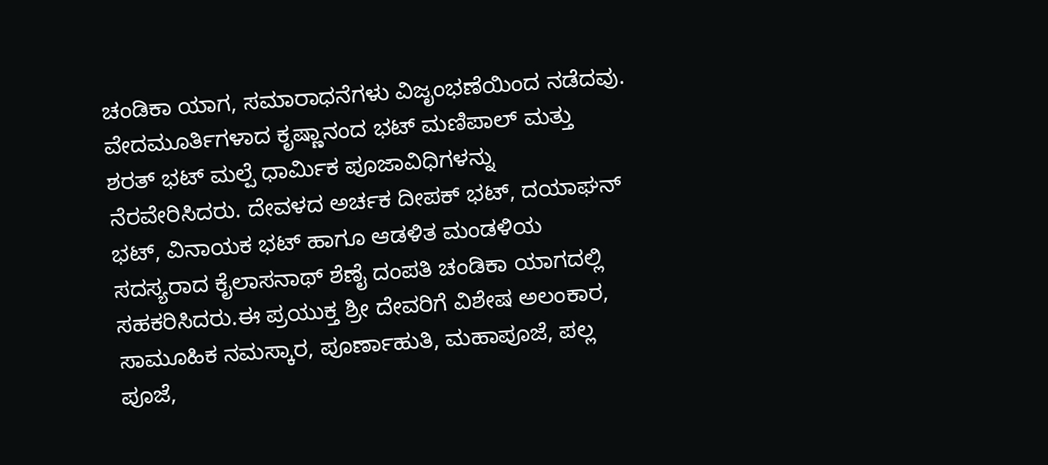ಚಂಡಿಕಾ ಯಾಗ, ಸಮಾರಾಧನೆಗಳು ವಿಜೃಂಭಣೆಯಿಂದ ನಡೆದವು. ವೇದಮೂರ್ತಿಗಳಾದ ಕೃಷ್ಣಾನಂದ ಭಟ್ ಮಣಿಪಾಲ್ ಮತ್ತು ಶರತ್ ಭಟ್ ಮಲ್ಪೆ ಧಾರ್ಮಿಕ ಪೂಜಾವಿಧಿಗಳನ್ನು ನೆರವೇರಿಸಿದರು. ದೇವಳದ ಅರ್ಚಕ ದೀಪಕ್ ಭಟ್, ದಯಾಘನ್ ಭಟ್, ವಿನಾಯಕ ಭಟ್ ಹಾಗೂ ಆಡಳಿತ ಮಂಡಳಿಯ ಸದಸ್ಯರಾದ ಕೈಲಾಸನಾಥ್ ಶೆಣೈ ದಂಪತಿ ಚಂಡಿಕಾ ಯಾಗದಲ್ಲಿ ಸಹಕರಿಸಿದರು.ಈ ಪ್ರಯುಕ್ತ ಶ್ರೀ ದೇವರಿಗೆ ವಿಶೇಷ ಅಲಂಕಾರ, ಸಾಮೂಹಿಕ ನಮಸ್ಕಾರ, ಪೂರ್ಣಾಹುತಿ, ಮಹಾಪೂಜೆ, ಪಲ್ಲ ಪೂಜೆ,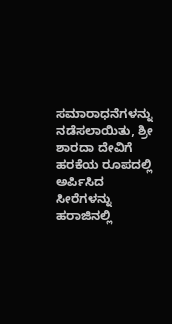ಸಮಾರಾಧನೆಗಳನ್ನು ನಡೆಸಲಾಯಿತು, ಶ್ರೀ ಶಾರದಾ ದೇವಿಗೆ ಹರಕೆಯ ರೂಪದಲ್ಲಿ ಅರ್ಪಿಸಿದ ಸೀರೆಗಳನ್ನು ಹರಾಜಿನಲ್ಲಿ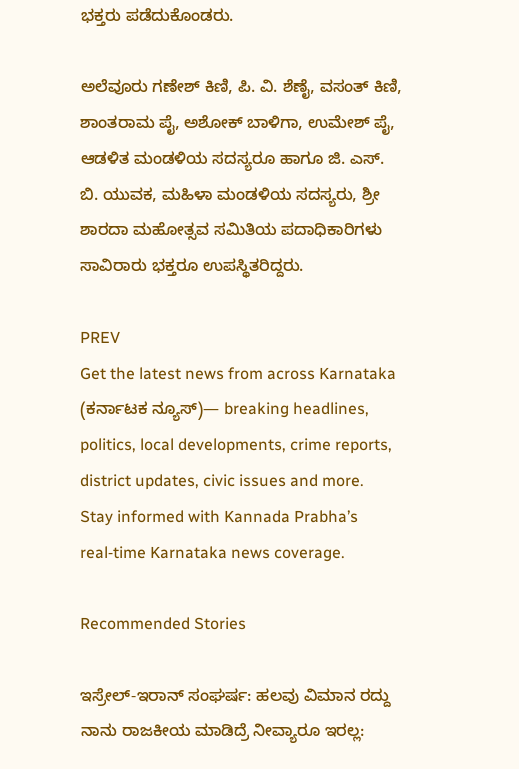ಭಕ್ತರು ಪಡೆದುಕೊಂಡರು.

ಅಲೆವೂರು ಗಣೇಶ್ ಕಿಣಿ, ಪಿ. ವಿ. ಶೆಣೈ, ವಸಂತ್ ಕಿಣಿ, ಶಾಂತರಾಮ ಪೈ, ಅಶೋಕ್ ಬಾಳಿಗಾ, ಉಮೇಶ್ ಪೈ, ಆಡಳಿತ ಮಂಡಳಿಯ ಸದಸ್ಯರೂ ಹಾಗೂ ಜಿ. ಎಸ್. ಬಿ. ಯುವಕ, ಮಹಿಳಾ ಮಂಡಳಿಯ ಸದಸ್ಯರು, ಶ್ರೀ ಶಾರದಾ ಮಹೋತ್ಸವ ಸಮಿತಿಯ ಪದಾಧಿಕಾರಿಗಳು ಸಾವಿರಾರು ಭಕ್ತರೂ ಉಪಸ್ಥಿತರಿದ್ದರು.

PREV
Get the latest news from across Karnataka (ಕರ್ನಾಟಕ ನ್ಯೂಸ್)— breaking headlines, politics, local developments, crime reports, district updates, civic issues and more. Stay informed with Kannada Prabha’s real‑time Karnataka news coverage.

Recommended Stories

ಇಸ್ರೇಲ್‌-ಇರಾನ್‌ ಸಂಘರ್ಷ: ಹಲವು ವಿಮಾನ ರದ್ದು
ನಾನು ರಾಜಕೀಯ ಮಾಡಿದ್ರೆ ನೀವ್ಯಾರೂ ಇರಲ್ಲ: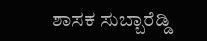ಶಾಸಕ ಸುಬ್ಬಾರೆಡ್ಡಿ